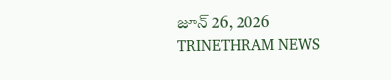జూన్ 26, 2026
TRINETHRAM NEWS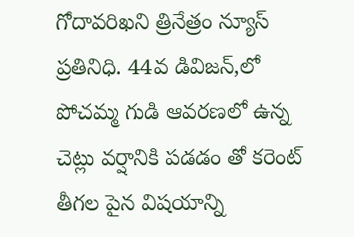గోదావరిఖని త్రినేత్రం న్యూస్ ప్రతినిధి. 44వ డివిజన్,లో పోచమ్మ గుడి ఆవరణలో ఉన్న చెట్లు వర్షానికి పడడం తో కరెంట్ తీగల పైన విషయాన్ని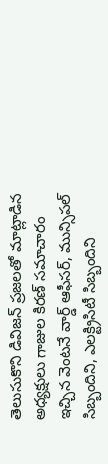తెలుసుకొని డివిజన్ ప్రజలతో మాట్లాడిన అధ్యక్షులు గాజుల కిరణ్ సమాచారం ఇచ్చిన వెంటనే వార్డ్ ఆఫీసర్, మున్సిపల్ సిబ్బందిని, ఎలక్ట్రిసిటీ సిబ్బందిని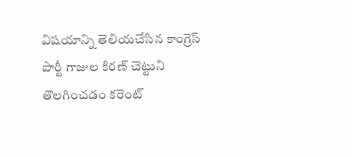విషయాన్ని తెలియచేసిన కాంగ్రెస్ పార్టీ గాజుల కిరణ్ చెట్టుని తొలగించడం కరెంట్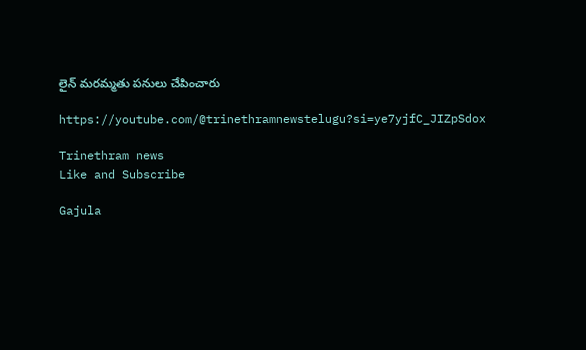లైన్ మరమ్మతు పనులు చేపించారు

https://youtube.com/@trinethramnewstelugu?si=ye7yjfC_JIZpSdox

Trinethram news
Like and Subscribe

Gajula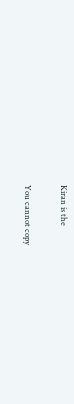Kiran is the

You cannot copy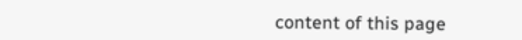content of this page